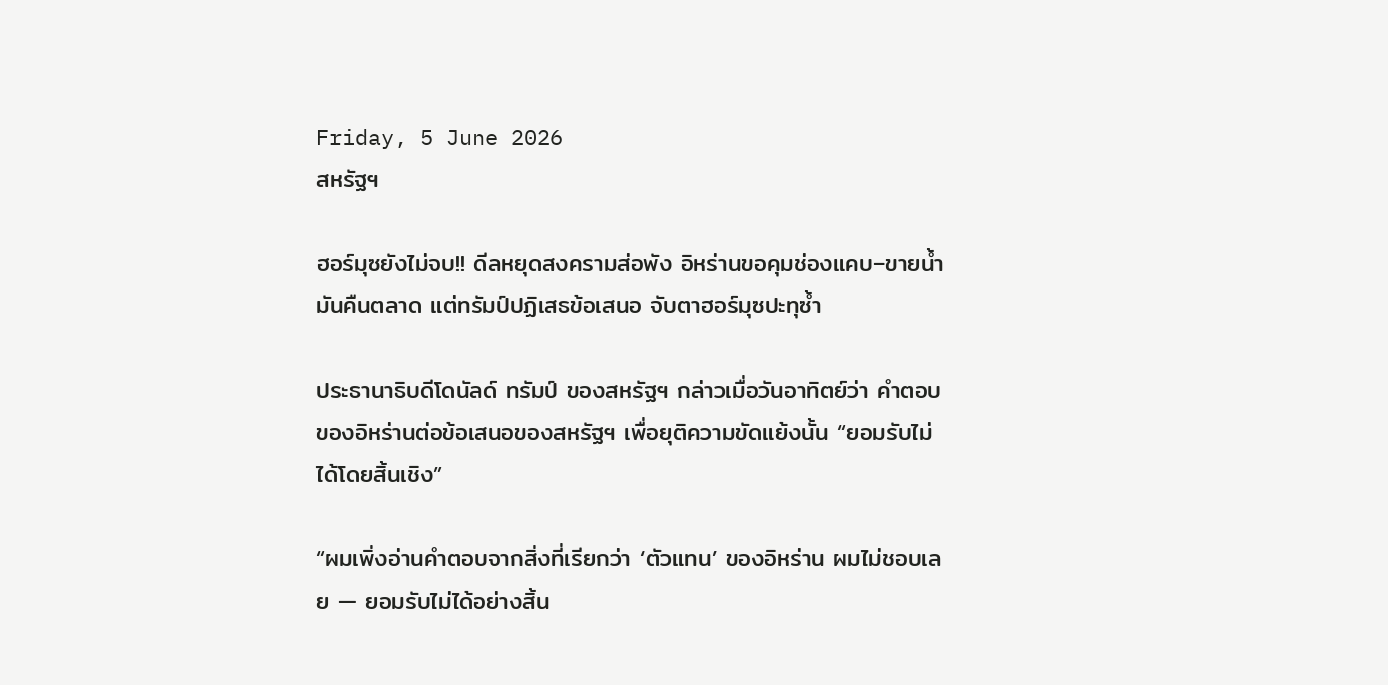Friday, 5 June 2026
สหรัฐฯ

ฮอร์มุซยังไม่จบ!! ดีลหยุดสงครามส่อพัง อิหร่านขอคุมช่องแคบ–ขายน้ำมันคืนตลาด แต่ทรัมป์ปฏิเสธข้อเสนอ จับตาฮอร์มุซปะทุซ้ำ

ประธานาธิบดีโดนัลด์ ทรัมป์ ของสหรัฐฯ กล่าวเมื่อวันอาทิตย์ว่า คำตอบของอิหร่านต่อข้อเสนอของสหรัฐฯ เพื่อยุติความขัดแย้งนั้น “ยอมรับไม่ได้โดยสิ้นเชิง”

“ผมเพิ่งอ่านคำตอบจากสิ่งที่เรียกว่า ‘ตัวแทน’ ของอิหร่าน ผมไม่ชอบเลย — ยอมรับไม่ได้อย่างสิ้น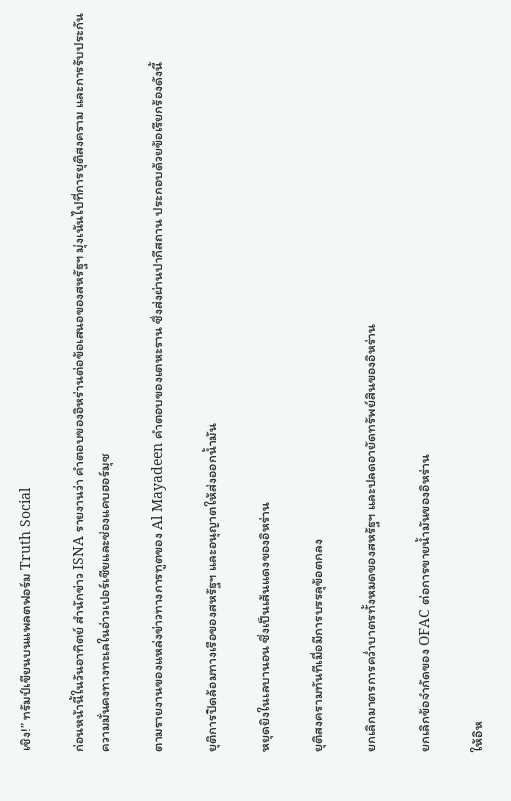เชิง!” ทรัมป์เขียนบนแพลตฟอร์ม Truth Social

ก่อนหน้านี้ในวันอาทิตย์ สำนักข่าว ISNA รายงานว่า คำตอบของอิหร่านต่อข้อเสนอของสหรัฐฯ มุ่งเน้นไปที่การยุติสงคราม และการรับประกันความมั่นคงทางทะเลในอ่าวเปอร์เซียและช่องแคบฮอร์มุซ

ตามรายงานของแหล่งข่าวทางการทูตของ Al Mayadeen คำตอบของเตหะราน ซึ่งส่งผ่านปากีสถาน ประกอบด้วยข้อเรียกร้องดังนี้

ยุติการปิดล้อมทางเรือของสหรัฐฯ และอนุญาตให้ส่งออกน้ำมัน

หยุดยิงในเลบานอน ซึ่งเป็นเส้นแดงของอิหร่าน

ยุติสงครามทันทีเมื่อมีการบรรลุข้อตกลง

ยกเลิกมาตรการคว่ำบาตรทั้งหมดของสหรัฐฯ และปลดอายัดทรัพย์สินของอิหร่าน

ยกเลิกข้อจำกัดของ OFAC ต่อการขายน้ำมันของอิหร่าน

ให้อิห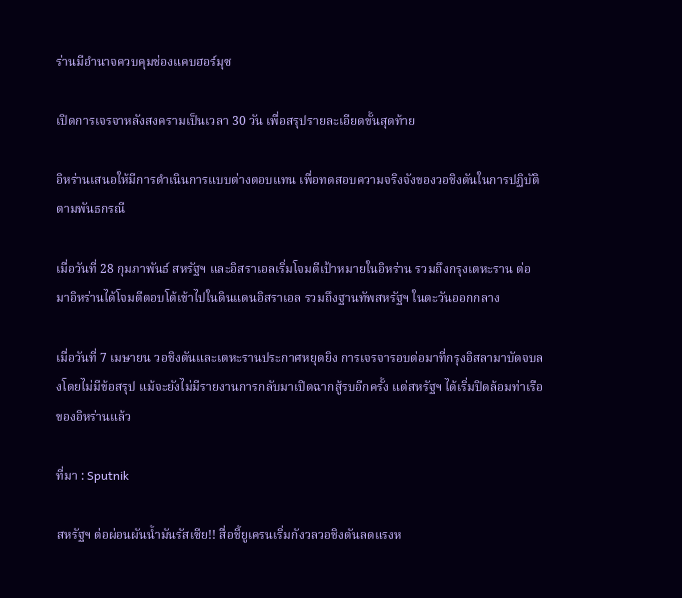ร่านมีอำนาจควบคุมช่องแคบฮอร์มุซ

เปิดการเจรจาหลังสงครามเป็นเวลา 30 วัน เพื่อสรุปรายละเอียดขั้นสุดท้าย

อิหร่านเสนอให้มีการดำเนินการแบบต่างตอบแทน เพื่อทดสอบความจริงจังของวอชิงตันในการปฏิบัติตามพันธกรณี

เมื่อวันที่ 28 กุมภาพันธ์ สหรัฐฯ และอิสราเอลเริ่มโจมตีเป้าหมายในอิหร่าน รวมถึงกรุงเตหะราน ต่อมาอิหร่านได้โจมตีตอบโต้เข้าไปในดินแดนอิสราเอล รวมถึงฐานทัพสหรัฐฯ ในตะวันออกกลาง

เมื่อวันที่ 7 เมษายน วอชิงตันและเตหะรานประกาศหยุดยิง การเจรจารอบต่อมาที่กรุงอิสลามาบัดจบลงโดยไม่มีข้อสรุป แม้จะยังไม่มีรายงานการกลับมาเปิดฉากสู้รบอีกครั้ง แต่สหรัฐฯ ได้เริ่มปิดล้อมท่าเรือของอิหร่านแล้ว

ที่มา : Sputnik

สหรัฐฯ ต่อผ่อนผันน้ำมันรัสเซีย!! สื่อชี้ยูเครนเริ่มกังวลวอชิงตันลดแรงห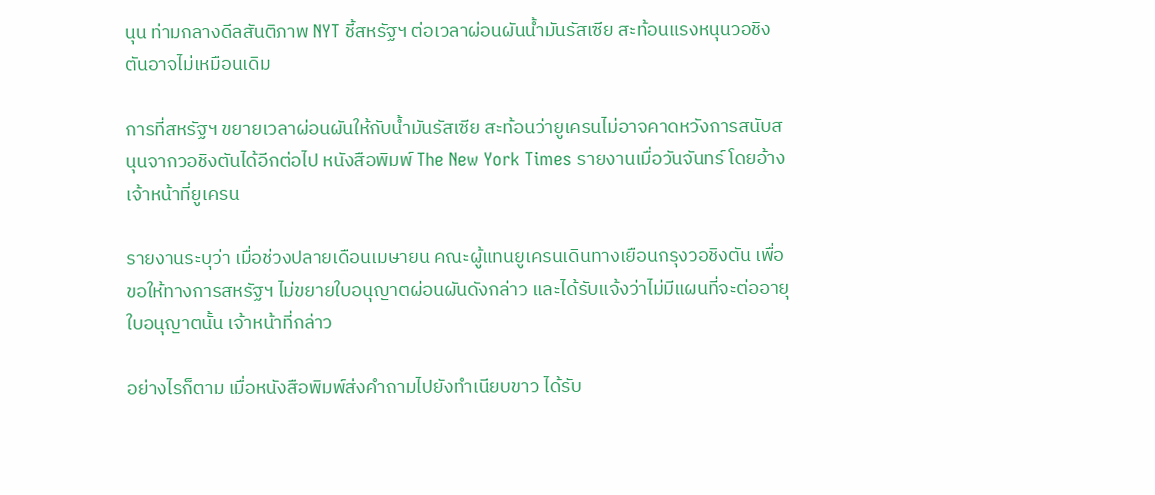นุน ท่ามกลางดีลสันติภาพ NYT ชี้สหรัฐฯ ต่อเวลาผ่อนผันน้ำมันรัสเซีย สะท้อนแรงหนุนวอชิงตันอาจไม่เหมือนเดิม

การที่สหรัฐฯ ขยายเวลาผ่อนผันให้กับน้ำมันรัสเซีย สะท้อนว่ายูเครนไม่อาจคาดหวังการสนับสนุนจากวอชิงตันได้อีกต่อไป หนังสือพิมพ์ The New York Times รายงานเมื่อวันจันทร์ โดยอ้างเจ้าหน้าที่ยูเครน

รายงานระบุว่า เมื่อช่วงปลายเดือนเมษายน คณะผู้แทนยูเครนเดินทางเยือนกรุงวอชิงตัน เพื่อขอให้ทางการสหรัฐฯ ไม่ขยายใบอนุญาตผ่อนผันดังกล่าว และได้รับแจ้งว่าไม่มีแผนที่จะต่ออายุใบอนุญาตนั้น เจ้าหน้าที่กล่าว

อย่างไรก็ตาม เมื่อหนังสือพิมพ์ส่งคำถามไปยังทำเนียบขาว ได้รับ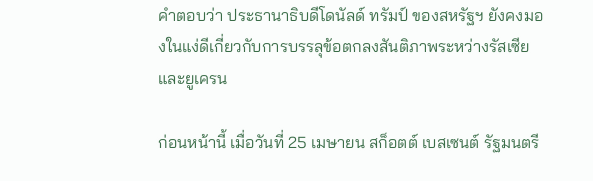คำตอบว่า ประธานาธิบดีโดนัลด์ ทรัมป์ ของสหรัฐฯ ยังคงมองในแง่ดีเกี่ยวกับการบรรลุข้อตกลงสันติภาพระหว่างรัสเซียและยูเครน

ก่อนหน้านี้ เมื่อวันที่ 25 เมษายน สก็อตต์ เบสเซนต์ รัฐมนตรี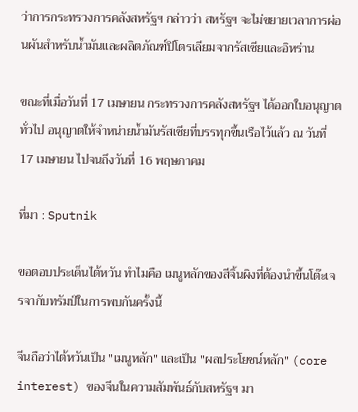ว่าการกระทรวงการคลังสหรัฐฯ กล่าวว่า สหรัฐฯ จะไม่ขยายเวลาการผ่อนผันสำหรับน้ำมันและผลิตภัณฑ์ปิโตรเลียมจากรัสเซียและอิหร่าน

ขณะที่เมื่อวันที่ 17 เมษายน กระทรวงการคลังสหรัฐฯ ได้ออกใบอนุญาตทั่วไป อนุญาตให้จำหน่ายน้ำมันรัสเซียที่บรรทุกขึ้นเรือไว้แล้ว ณ วันที่ 17 เมษายน ไปจนถึงวันที่ 16 พฤษภาคม

ที่มา : Sputnik

ขอตอบประเด็นไต้หวัน ทำไมคือ เมนูหลักของสีจิ้นผิงที่ต้องนำขึ้นโต๊ะเจรจากับทรัมป์ในการพบกันครั้งนี้

จีนถือว่าไต้หวันเป็น "เมนูหลัก" และเป็น "ผลประโยชน์หลัก" (core interest) ของจีนในความสัมพันธ์กับสหรัฐฯ มา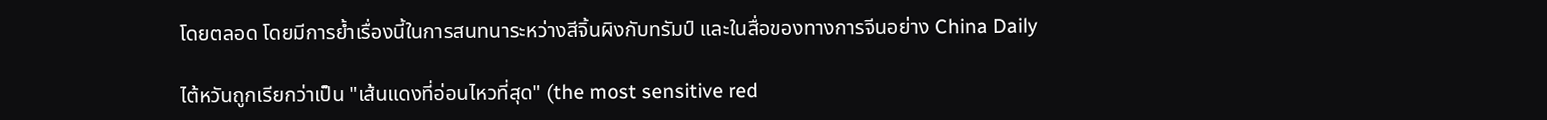โดยตลอด โดยมีการย้ำเรื่องนี้ในการสนทนาระหว่างสีจิ้นผิงกับทรัมป์ และในสื่อของทางการจีนอย่าง China Daily

ไต้หวันถูกเรียกว่าเป็น "เส้นแดงที่อ่อนไหวที่สุด" (the most sensitive red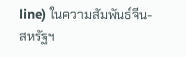line) ในความสัมพันธ์จีน-สหรัฐฯ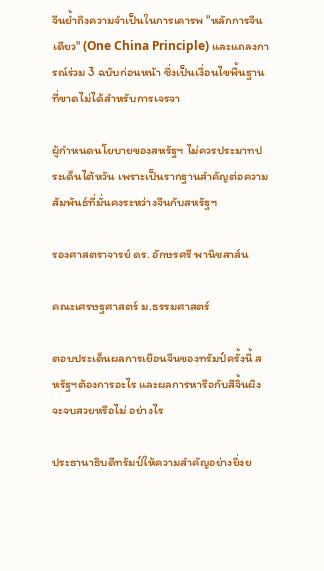จีนย้ำถึงความจำเป็นในการเคารพ "หลักการจีนเดียว" (One China Principle) และแถลงการณ์ร่วม 3 ฉบับก่อนหน้า ซึ่งเป็นเงื่อนไขพื้นฐานที่ขาดไม่ได้สำหรับการเจรจา

ผู้กำหนดนโยบายของสหรัฐฯ ไม่ควรประมาทประเด็นไต้หวัน เพราะเป็นรากฐานสำคัญต่อความสัมพันธ์ที่มั่นคงระหว่างจีนกับสหรัฐฯ

รองศาสตราจารย์ ดร. อักษรศรี พานิชสาส์น

คณะเศรษฐศาสตร์ ม.ธรรมศาสตร์

ตอบประเด็นผลการเยือนจีนของทรัมป์ครั้งนี้ สหรัฐฯต้องการอะไร และผลการหารือกับสีจิ้นผิงจะจบสวยหรือไม่ อย่างไร

ประธานาธิบดีทรัมป์ให้ความสำคัญอย่างยิ่งย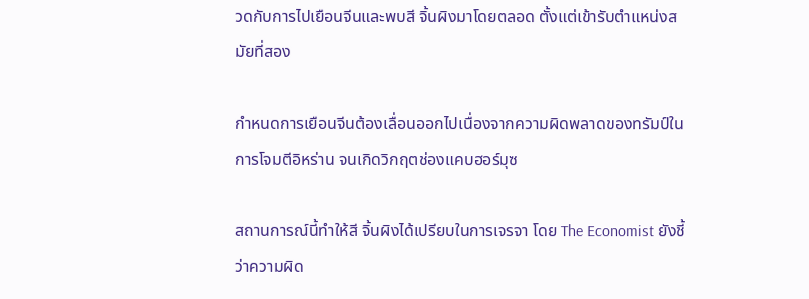วดกับการไปเยือนจีนและพบสี จิ้นผิงมาโดยตลอด ตั้งแต่เข้ารับตำแหน่งสมัยที่สอง

กำหนดการเยือนจีนต้องเลื่อนออกไปเนื่องจากความผิดพลาดของทรัมป์ในการโจมตีอิหร่าน จนเกิดวิกฤตช่องแคบฮอร์มุซ

สถานการณ์นี้ทำให้สี จิ้นผิงได้เปรียบในการเจรจา โดย The Economist ยังชี้ว่าความผิด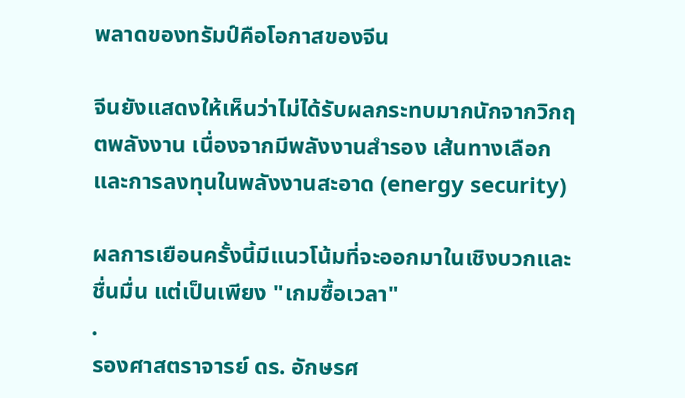พลาดของทรัมป์คือโอกาสของจีน

จีนยังแสดงให้เห็นว่าไม่ได้รับผลกระทบมากนักจากวิกฤตพลังงาน เนื่องจากมีพลังงานสำรอง เส้นทางเลือก และการลงทุนในพลังงานสะอาด (energy security)

ผลการเยือนครั้งนี้มีแนวโน้มที่จะออกมาในเชิงบวกและชื่นมื่น แต่เป็นเพียง "เกมซื้อเวลา"
.
รองศาสตราจารย์ ดร. อักษรศ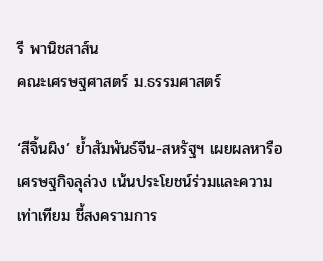รี พานิชสาส์น
คณะเศรษฐศาสตร์ ม.ธรรมศาสตร์

‘สีจิ้นผิง’ ย้ำสัมพันธ์จีน-สหรัฐฯ เผยผลหารือเศรษฐกิจลุล่วง เน้นประโยชน์ร่วมและความเท่าเทียม ชี้สงครามการ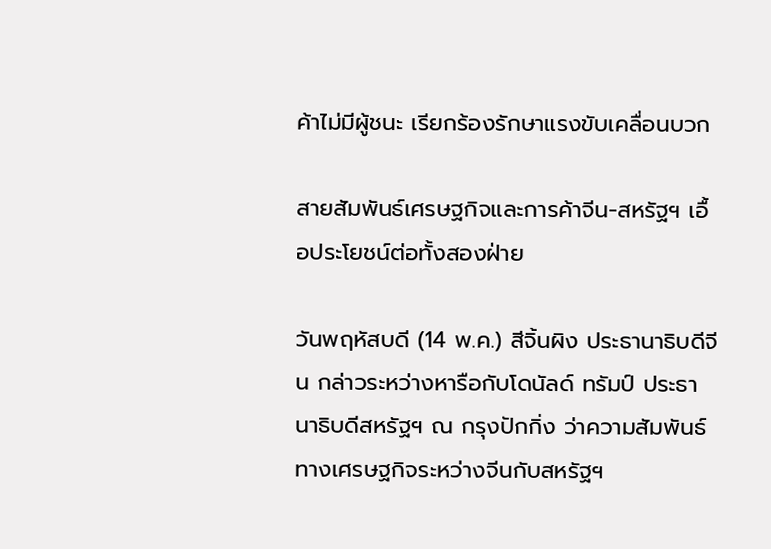ค้าไม่มีผู้ชนะ เรียกร้องรักษาแรงขับเคลื่อนบวก

สายสัมพันธ์เศรษฐกิจและการค้าจีน-สหรัฐฯ เอื้อประโยชน์ต่อทั้งสองฝ่าย

วันพฤหัสบดี (14 พ.ค.) สีจิ้นผิง ประธานาธิบดีจีน กล่าวระหว่างหารือกับโดนัลด์ ทรัมป์ ประธานาธิบดีสหรัฐฯ ณ กรุงปักกิ่ง ว่าความสัมพันธ์ทางเศรษฐกิจระหว่างจีนกับสหรัฐฯ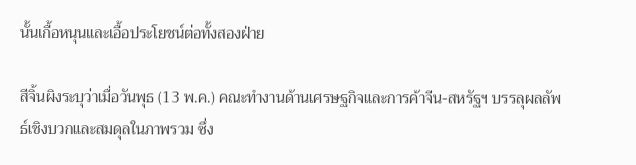นั้นเกื้อหนุนและเอื้อประโยชน์ต่อทั้งสองฝ่าย

สีจิ้นผิงระบุว่าเมื่อวันพุธ (13 พ.ค.) คณะทำงานด้านเศรษฐกิจและการค้าจีน-สหรัฐฯ บรรลุผลลัพธ์เชิงบวกและสมดุลในภาพรวม ซึ่ง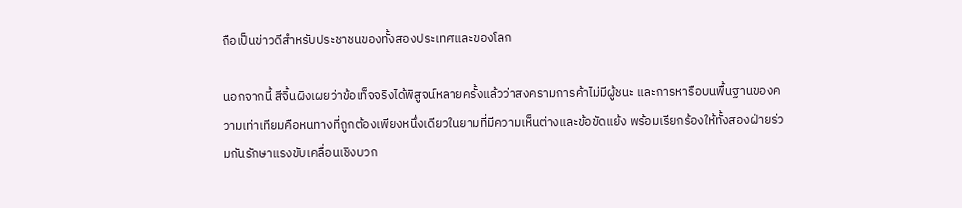ถือเป็นข่าวดีสำหรับประชาชนของทั้งสองประเทศและของโลก

นอกจากนี้ สีจิ้นผิงเผยว่าข้อเท็จจริงได้พิสูจน์หลายครั้งแล้วว่าสงครามการค้าไม่มีผู้ชนะ และการหารือบนพื้นฐานของความเท่าเทียมคือหนทางที่ถูกต้องเพียงหนึ่งเดียวในยามที่มีความเห็นต่างและข้อขัดแย้ง พร้อมเรียกร้องให้ทั้งสองฝ่ายร่วมกันรักษาแรงขับเคลื่อนเชิงบวก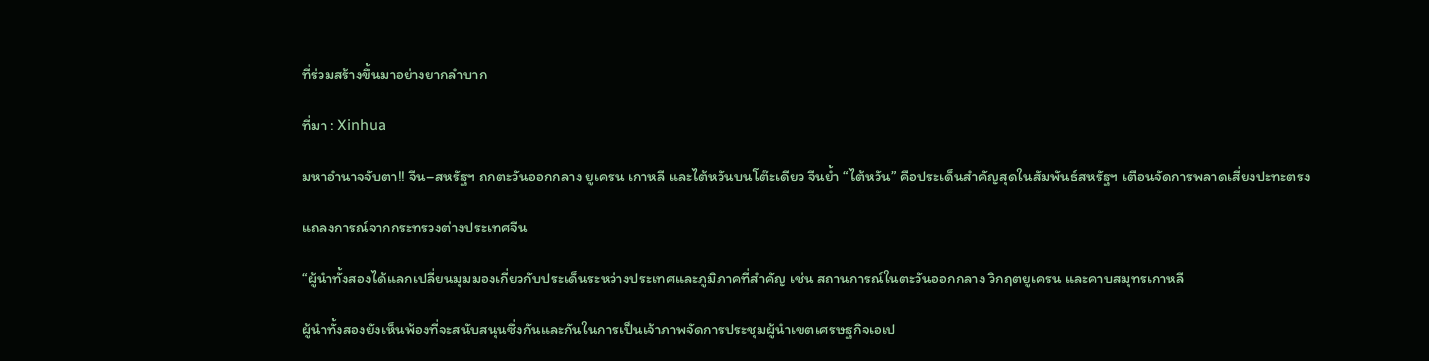ที่ร่วมสร้างขึ้นมาอย่างยากลำบาก

ที่มา : Xinhua

มหาอำนาจจับตา!! จีน–สหรัฐฯ ถกตะวันออกกลาง ยูเครน เกาหลี และไต้หวันบนโต๊ะเดียว จีนย้ำ “ไต้หวัน” คือประเด็นสำคัญสุดในสัมพันธ์สหรัฐฯ เตือนจัดการพลาดเสี่ยงปะทะตรง

แถลงการณ์จากกระทรวงต่างประเทศจีน

“ผู้นำทั้งสองได้แลกเปลี่ยนมุมมองเกี่ยวกับประเด็นระหว่างประเทศและภูมิภาคที่สำคัญ เช่น สถานการณ์ในตะวันออกกลาง วิกฤตยูเครน และคาบสมุทรเกาหลี

ผู้นำทั้งสองยังเห็นพ้องที่จะสนับสนุนซึ่งกันและกันในการเป็นเจ้าภาพจัดการประชุมผู้นำเขตเศรษฐกิจเอเป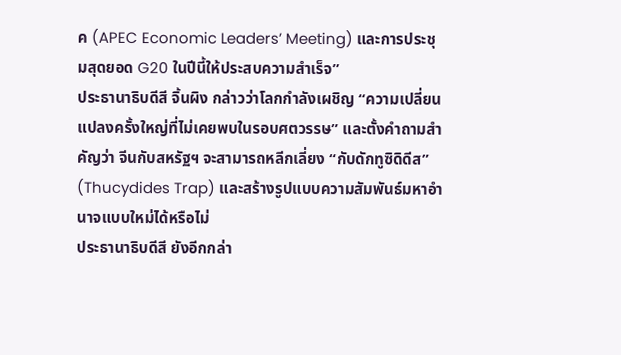ค (APEC Economic Leaders’ Meeting) และการประชุมสุดยอด G20 ในปีนี้ให้ประสบความสำเร็จ”
ประธานาธิบดีสี จิ้นผิง กล่าวว่าโลกกำลังเผชิญ “ความเปลี่ยนแปลงครั้งใหญ่ที่ไม่เคยพบในรอบศตวรรษ” และตั้งคำถามสำคัญว่า จีนกับสหรัฐฯ จะสามารถหลีกเลี่ยง “กับดักทูซิดิดีส” (Thucydides Trap) และสร้างรูปแบบความสัมพันธ์มหาอำนาจแบบใหม่ได้หรือไม่
ประธานาธิบดีสี ยังอีกกล่า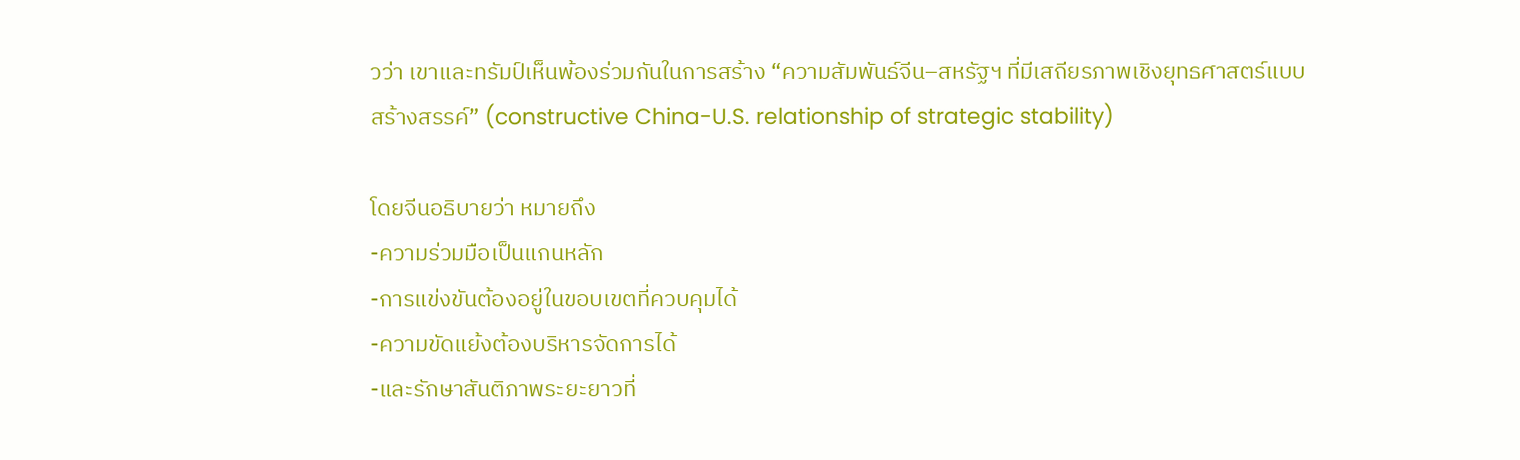วว่า เขาและทรัมป์เห็นพ้องร่วมกันในการสร้าง “ความสัมพันธ์จีน–สหรัฐฯ ที่มีเสถียรภาพเชิงยุทธศาสตร์แบบสร้างสรรค์” (constructive China-U.S. relationship of strategic stability)

โดยจีนอธิบายว่า หมายถึง
-ความร่วมมือเป็นแกนหลัก
-การแข่งขันต้องอยู่ในขอบเขตที่ควบคุมได้
-ความขัดแย้งต้องบริหารจัดการได้
-และรักษาสันติภาพระยะยาวที่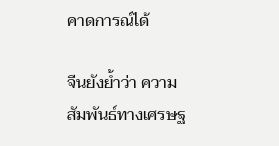คาดการณ์ได้

จีนยังย้ำว่า ความสัมพันธ์ทางเศรษฐ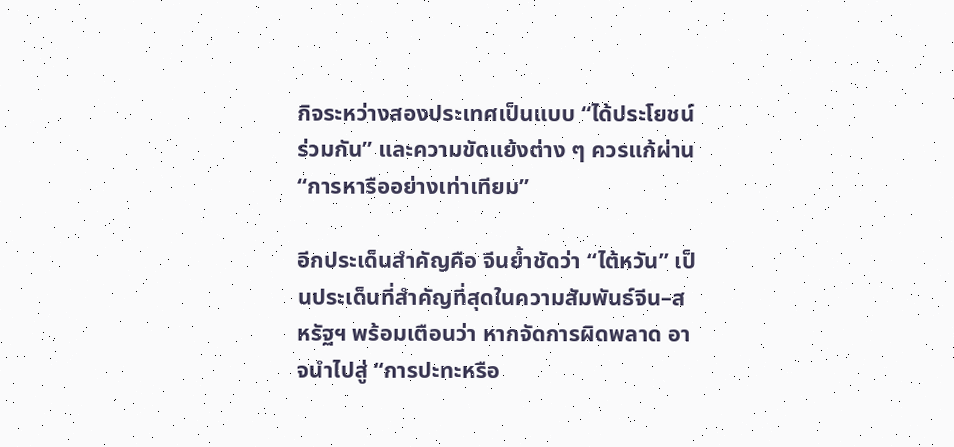กิจระหว่างสองประเทศเป็นแบบ “ได้ประโยชน์ร่วมกัน” และความขัดแย้งต่าง ๆ ควรแก้ผ่าน “การหารืออย่างเท่าเทียม”

อีกประเด็นสำคัญคือ จีนย้ำชัดว่า “ไต้หวัน” เป็นประเด็นที่สำคัญที่สุดในความสัมพันธ์จีน–สหรัฐฯ พร้อมเตือนว่า หากจัดการผิดพลาด อาจนำไปสู่ “การปะทะหรือ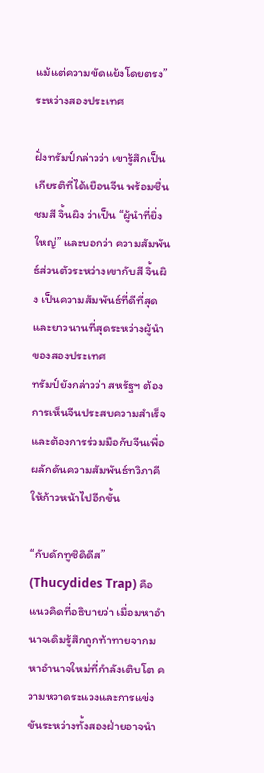แม้แต่ความขัดแย้งโดยตรง” ระหว่างสองประเทศ

ฝั่งทรัมป์กล่าวว่า เขารู้สึกเป็นเกียรติที่ได้เยือนจีน พร้อมชื่นชมสี จิ้นผิง ว่าเป็น “ผู้นำที่ยิ่งใหญ่” และบอกว่า ความสัมพันธ์ส่วนตัวระหว่างเขากับสี จิ้นผิง เป็นความสัมพันธ์ที่ดีที่สุดและยาวนานที่สุดระหว่างผู้นำของสองประเทศ
ทรัมป์ยังกล่าวว่า สหรัฐฯ ต้องการเห็นจีนประสบความสำเร็จ และต้องการร่วมมือกับจีนเพื่อผลักดันความสัมพันธ์ทวิภาคีให้ก้าวหน้าไปอีกขั้น

“กับดักทูซิดิดีส” (Thucydides Trap) คือแนวคิดที่อธิบายว่า เมื่อมหาอำนาจเดิมรู้สึกถูกท้าทายจากมหาอำนาจใหม่ที่กำลังเติบโต ความหวาดระแวงและการแข่งขันระหว่างทั้งสองฝ่ายอาจนำ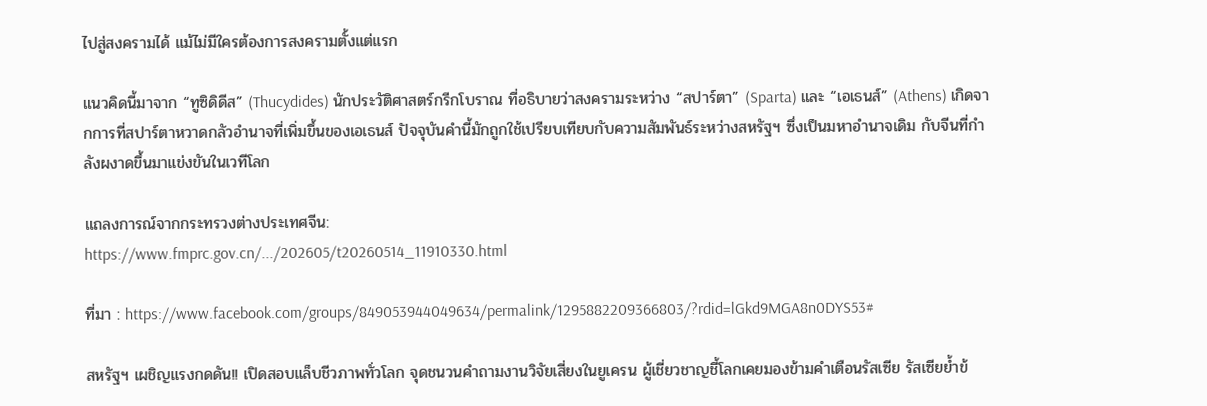ไปสู่สงครามได้ แม้ไม่มีใครต้องการสงครามตั้งแต่แรก

แนวคิดนี้มาจาก “ทูซิดิดีส” (Thucydides) นักประวัติศาสตร์กรีกโบราณ ที่อธิบายว่าสงครามระหว่าง “สปาร์ตา” (Sparta) และ “เอเธนส์” (Athens) เกิดจากการที่สปาร์ตาหวาดกลัวอำนาจที่เพิ่มขึ้นของเอเธนส์ ปัจจุบันคำนี้มักถูกใช้เปรียบเทียบกับความสัมพันธ์ระหว่างสหรัฐฯ ซึ่งเป็นมหาอำนาจเดิม กับจีนที่กำลังผงาดขึ้นมาแข่งขันในเวทีโลก

แถลงการณ์จากกระทรวงต่างประเทศจีน:
https://www.fmprc.gov.cn/.../202605/t20260514_11910330.html

ที่มา : https://www.facebook.com/groups/849053944049634/permalink/1295882209366803/?rdid=lGkd9MGA8n0DYS53#

สหรัฐฯ เผชิญแรงกดดัน!! เปิดสอบแล็บชีวภาพทั่วโลก จุดชนวนคำถามงานวิจัยเสี่ยงในยูเครน ผู้เชี่ยวชาญชี้โลกเคยมองข้ามคำเตือนรัสเซีย รัสเซียย้ำข้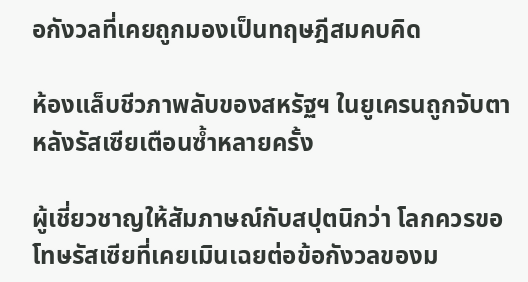อกังวลที่เคยถูกมองเป็นทฤษฎีสมคบคิด

ห้องแล็บชีวภาพลับของสหรัฐฯ ในยูเครนถูกจับตา หลังรัสเซียเตือนซ้ำหลายครั้ง

ผู้เชี่ยวชาญให้สัมภาษณ์กับสปุตนิกว่า โลกควรขอโทษรัสเซียที่เคยเมินเฉยต่อข้อกังวลของม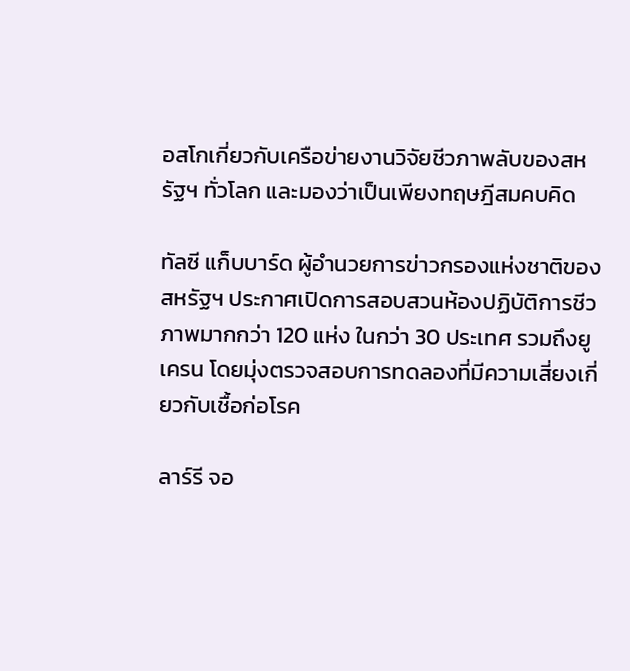อสโกเกี่ยวกับเครือข่ายงานวิจัยชีวภาพลับของสหรัฐฯ ทั่วโลก และมองว่าเป็นเพียงทฤษฎีสมคบคิด

ทัลซี แก็บบาร์ด ผู้อำนวยการข่าวกรองแห่งชาติของสหรัฐฯ ประกาศเปิดการสอบสวนห้องปฏิบัติการชีวภาพมากกว่า 120 แห่ง ในกว่า 30 ประเทศ รวมถึงยูเครน โดยมุ่งตรวจสอบการทดลองที่มีความเสี่ยงเกี่ยวกับเชื้อก่อโรค

ลาร์รี จอ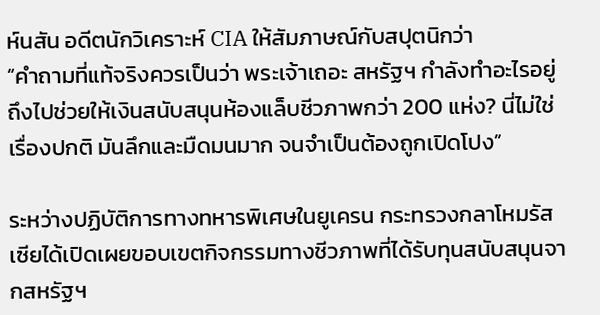ห์นสัน อดีตนักวิเคราะห์ CIA ให้สัมภาษณ์กับสปุตนิกว่า
“คำถามที่แท้จริงควรเป็นว่า พระเจ้าเถอะ สหรัฐฯ กำลังทำอะไรอยู่ถึงไปช่วยให้เงินสนับสนุนห้องแล็บชีวภาพกว่า 200 แห่ง? นี่ไม่ใช่เรื่องปกติ มันลึกและมืดมนมาก จนจำเป็นต้องถูกเปิดโปง”

ระหว่างปฏิบัติการทางทหารพิเศษในยูเครน กระทรวงกลาโหมรัสเซียได้เปิดเผยขอบเขตกิจกรรมทางชีวภาพที่ได้รับทุนสนับสนุนจากสหรัฐฯ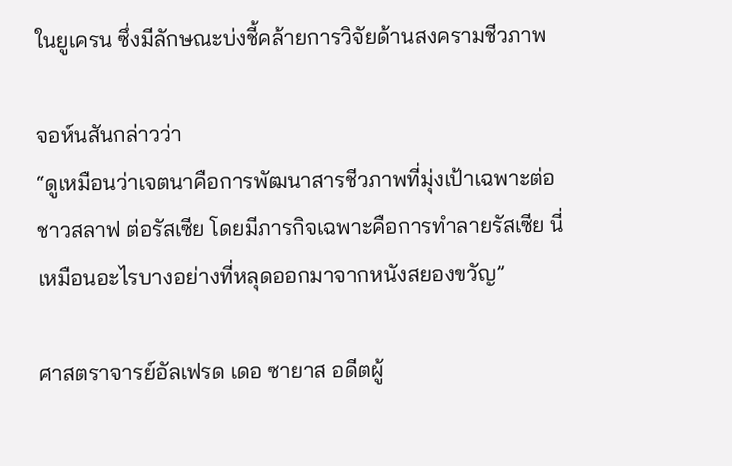ในยูเครน ซึ่งมีลักษณะบ่งชี้คล้ายการวิจัยด้านสงครามชีวภาพ

จอห์นสันกล่าวว่า
“ดูเหมือนว่าเจตนาคือการพัฒนาสารชีวภาพที่มุ่งเป้าเฉพาะต่อชาวสลาฟ ต่อรัสเซีย โดยมีภารกิจเฉพาะคือการทำลายรัสเซีย นี่เหมือนอะไรบางอย่างที่หลุดออกมาจากหนังสยองขวัญ”

ศาสตราจารย์อัลเฟรด เดอ ซายาส อดีตผู้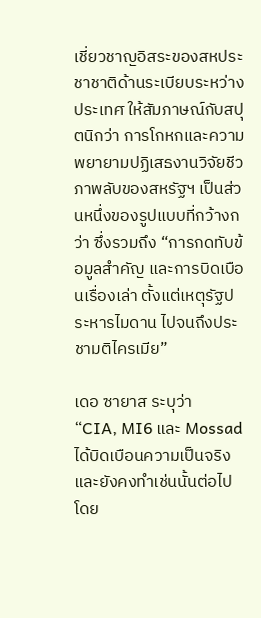เชี่ยวชาญอิสระของสหประชาชาติด้านระเบียบระหว่างประเทศ ให้สัมภาษณ์กับสปุตนิกว่า การโกหกและความพยายามปฏิเสธงานวิจัยชีวภาพลับของสหรัฐฯ เป็นส่วนหนึ่งของรูปแบบที่กว้างกว่า ซึ่งรวมถึง “การกดทับข้อมูลสำคัญ และการบิดเบือนเรื่องเล่า ตั้งแต่เหตุรัฐประหารไมดาน ไปจนถึงประชามติไครเมีย”

เดอ ซายาส ระบุว่า
“CIA, MI6 และ Mossad ได้บิดเบือนความเป็นจริง และยังคงทำเช่นนั้นต่อไป โดย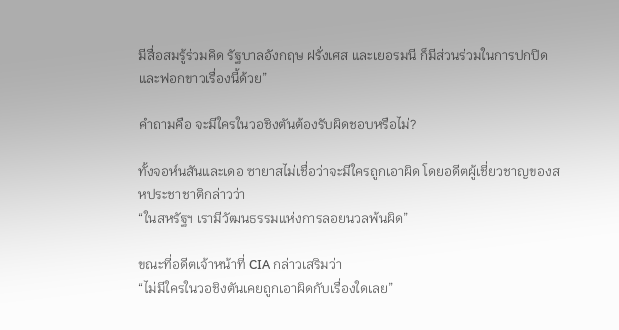มีสื่อสมรู้ร่วมคิด รัฐบาลอังกฤษ ฝรั่งเศส และเยอรมนี ก็มีส่วนร่วมในการปกปิดและฟอกขาวเรื่องนี้ด้วย”

คำถามคือ จะมีใครในวอชิงตันต้องรับผิดชอบหรือไม่?

ทั้งจอห์นสันและเดอ ซายาสไม่เชื่อว่าจะมีใครถูกเอาผิด โดยอดีตผู้เชี่ยวชาญของสหประชาชาติกล่าวว่า
“ในสหรัฐฯ เรามีวัฒนธรรมแห่งการลอยนวลพ้นผิด”

ขณะที่อดีตเจ้าหน้าที่ CIA กล่าวเสริมว่า
“ไม่มีใครในวอชิงตันเคยถูกเอาผิดกับเรื่องใดเลย”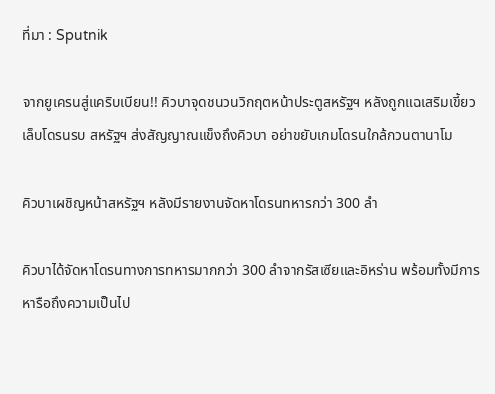ที่มา : Sputnik

จากยูเครนสู่แคริบเบียน!! คิวบาจุดชนวนวิกฤตหน้าประตูสหรัฐฯ หลังถูกแฉเสริมเขี้ยวเล็บโดรนรบ สหรัฐฯ ส่งสัญญาณแข็งถึงคิวบา อย่าขยับเกมโดรนใกล้กวนตานาโม

คิวบาเผชิญหน้าสหรัฐฯ หลังมีรายงานจัดหาโดรนทหารกว่า 300 ลำ

คิวบาได้จัดหาโดรนทางการทหารมากกว่า 300 ลำจากรัสเซียและอิหร่าน พร้อมทั้งมีการหารือถึงความเป็นไป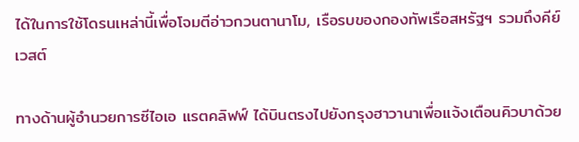ได้ในการใช้โดรนเหล่านี้เพื่อโจมตีอ่าวกวนตานาโม, เรือรบของกองทัพเรือสหรัฐฯ รวมถึงคีย์เวสต์

ทางด้านผู้อำนวยการซีไอเอ แรตคลิฟฟ์ ได้บินตรงไปยังกรุงฮาวานาเพื่อแจ้งเตือนคิวบาด้วย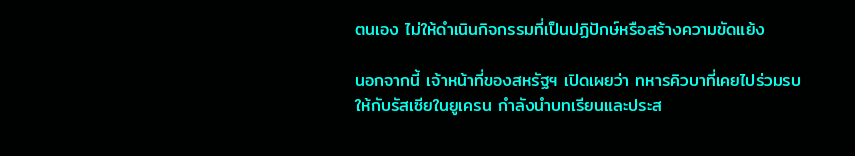ตนเอง ไม่ให้ดำเนินกิจกรรมที่เป็นปฏิปักษ์หรือสร้างความขัดแย้ง

นอกจากนี้ เจ้าหน้าที่ของสหรัฐฯ เปิดเผยว่า ทหารคิวบาที่เคยไปร่วมรบให้กับรัสเซียในยูเครน กำลังนำบทเรียนและประส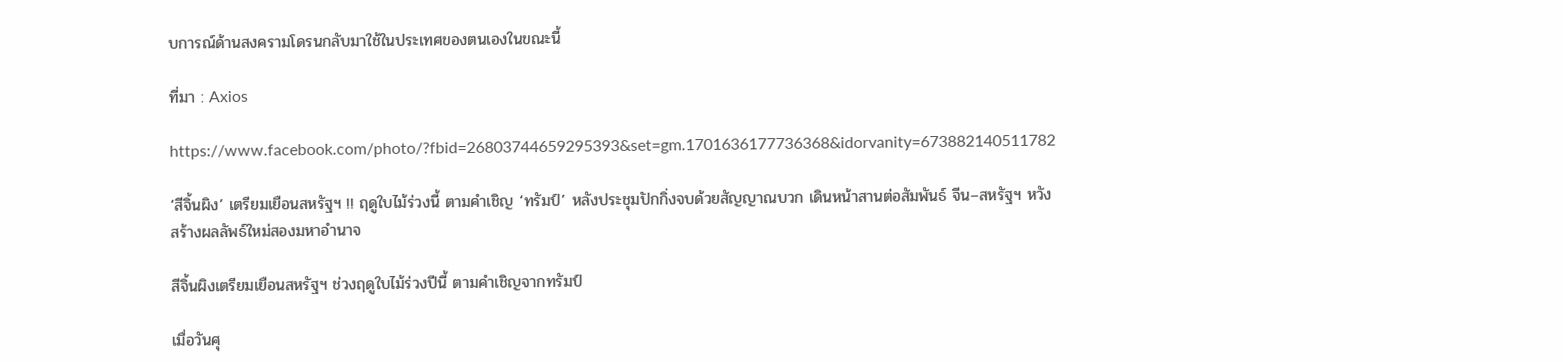บการณ์ด้านสงครามโดรนกลับมาใช้ในประเทศของตนเองในขณะนี้

ที่มา : Axios

https://www.facebook.com/photo/?fbid=26803744659295393&set=gm.1701636177736368&idorvanity=673882140511782

‘สีจิ้นผิง’ เตรียมเยือนสหรัฐฯ !! ฤดูใบไม้ร่วงนี้ ตามคำเชิญ ‘ทรัมป์’ หลังประชุมปักกิ่งจบด้วยสัญญาณบวก เดินหน้าสานต่อสัมพันธ์ จีน–สหรัฐฯ หวังสร้างผลลัพธ์ใหม่สองมหาอำนาจ

สีจิ้นผิงเตรียมเยือนสหรัฐฯ ช่วงฤดูใบไม้ร่วงปีนี้ ตามคำเชิญจากทรัมป์

เมื่อวันศุ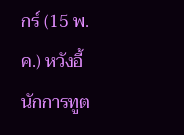กร์ (15 พ.ค.) หวังอี้ นักการทูต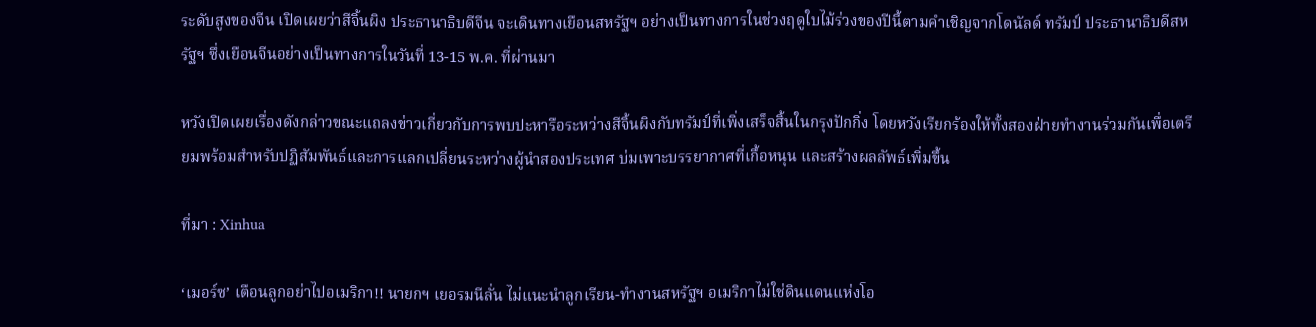ระดับสูงของจีน เปิดเผยว่าสีจิ้นผิง ประธานาธิบดีจีน จะเดินทางเยือนสหรัฐฯ อย่างเป็นทางการในช่วงฤดูใบไม้ร่วงของปีนี้ตามคำเชิญจากโดนัลด์ ทรัมป์ ประธานาธิบดีสหรัฐฯ ซึ่งเยือนจีนอย่างเป็นทางการในวันที่ 13-15 พ.ค. ที่ผ่านมา

หวังเปิดเผยเรื่องดังกล่าวขณะแถลงข่าวเกี่ยวกับการพบปะหารือระหว่างสีจิ้นผิงกับทรัมป์ที่เพิ่งเสร็จสิ้นในกรุงปักกิ่ง โดยหวังเรียกร้องให้ทั้งสองฝ่ายทำงานร่วมกันเพื่อเตรียมพร้อมสำหรับปฏิสัมพันธ์และการแลกเปลี่ยนระหว่างผู้นำสองประเทศ บ่มเพาะบรรยากาศที่เกื้อหนุน และสร้างผลลัพธ์เพิ่มขึ้น

ที่มา : Xinhua

‘เมอร์ซ’ เตือนลูกอย่าไปอเมริกา!! นายกฯ เยอรมนีลั่น ไม่แนะนำลูกเรียน-ทำงานสหรัฐฯ อเมริกาไม่ใช่ดินแดนแห่งโอ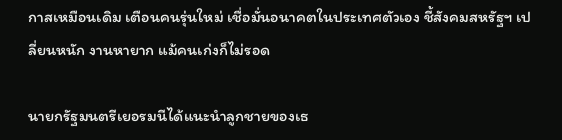กาสเหมือนเดิม เตือนคนรุ่นใหม่ เชื่อมั่นอนาคตในประเทศตัวเอง ชี้สังคมสหรัฐฯ เปลี่ยนหนัก งานหายาก แม้คนเก่งก็ไม่รอด

นายกรัฐมนตรีเยอรมนีได้แนะนำลูกชายของเธ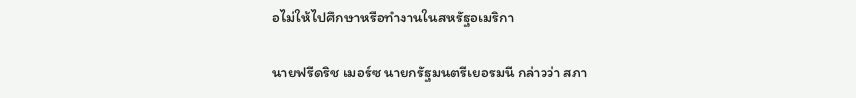อไม่ให้ไปศึกษาหรือทำงานในสหรัฐอเมริกา

นายฟรีดริช เมอร์ซ นายกรัฐมนตรีเยอรมนี กล่าวว่า สภา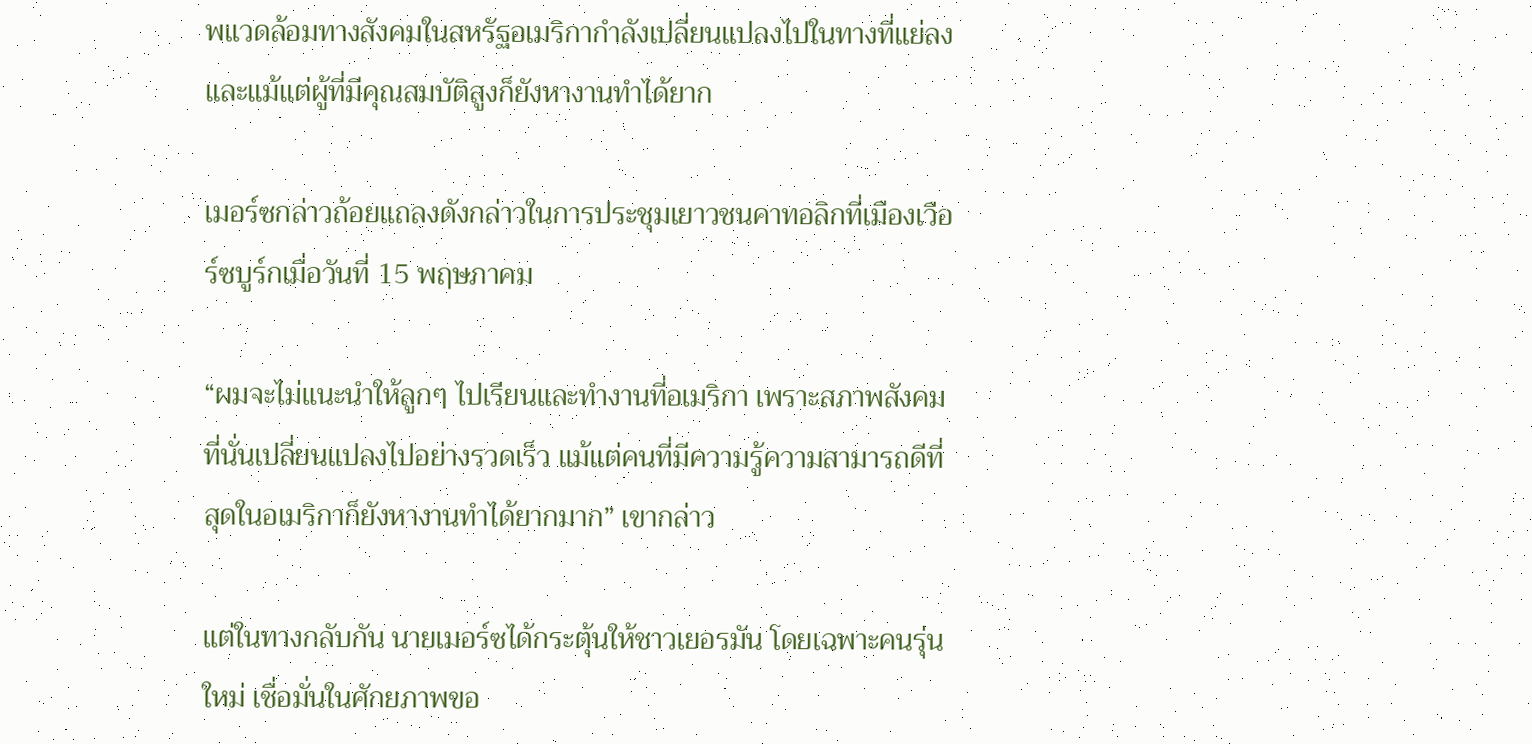พแวดล้อมทางสังคมในสหรัฐอเมริกากำลังเปลี่ยนแปลงไปในทางที่แย่ลง และแม้แต่ผู้ที่มีคุณสมบัติสูงก็ยังหางานทำได้ยาก

เมอร์ซกล่าวถ้อยแถลงดังกล่าวในการประชุมเยาวชนคาทอลิกที่เมืองเวือร์ซบูร์กเมื่อวันที่ 15 พฤษภาคม

“ผมจะไม่แนะนำให้ลูกๆ ไปเรียนและทำงานที่อเมริกา เพราะสภาพสังคมที่นั่นเปลี่ยนแปลงไปอย่างรวดเร็ว แม้แต่คนที่มีความรู้ความสามารถดีที่สุดในอเมริกาก็ยังหางานทำได้ยากมาก” เขากล่าว

แต่ในทางกลับกัน นายเมอร์ซได้กระตุ้นให้ชาวเยอรมัน โดยเฉพาะคนรุ่นใหม่ เชื่อมั่นในศักยภาพขอ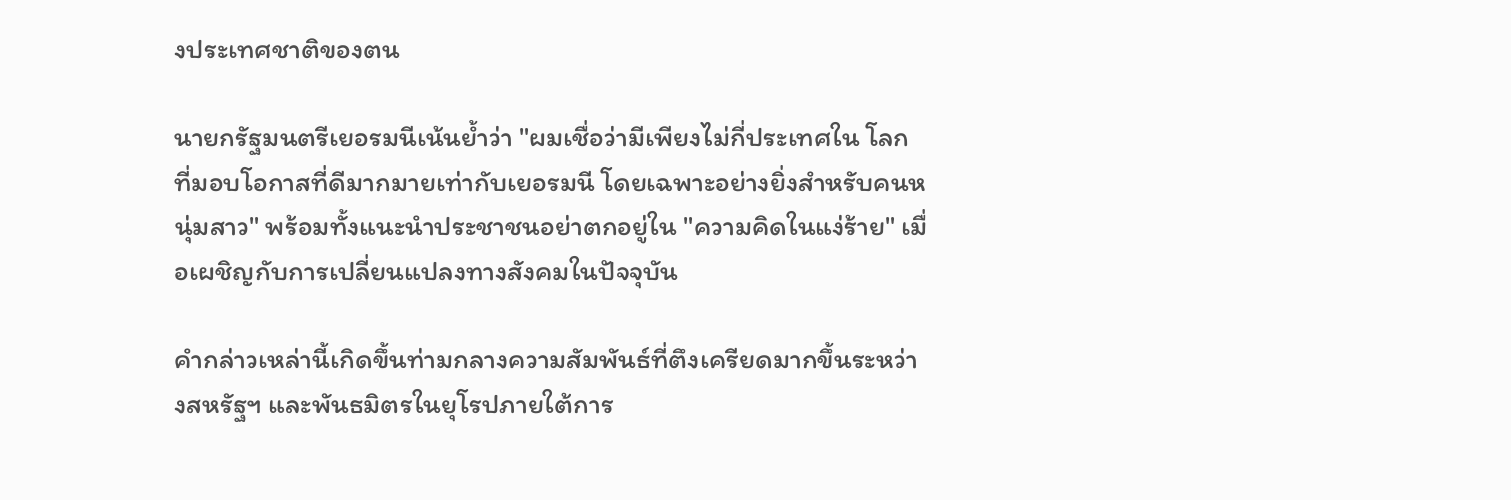งประเทศชาติของตน

นายกรัฐมนตรีเยอรมนีเน้นย้ำว่า "ผมเชื่อว่ามีเพียงไม่กี่ประเทศใน โลก ที่มอบโอกาสที่ดีมากมายเท่ากับเยอรมนี โดยเฉพาะอย่างยิ่งสำหรับคนหนุ่มสาว" พร้อมทั้งแนะนำประชาชนอย่าตกอยู่ใน "ความคิดในแง่ร้าย" เมื่อเผชิญกับการเปลี่ยนแปลงทางสังคมในปัจจุบัน

คำกล่าวเหล่านี้เกิดขึ้นท่ามกลางความสัมพันธ์ที่ตึงเครียดมากขึ้นระหว่างสหรัฐฯ และพันธมิตรในยุโรปภายใต้การ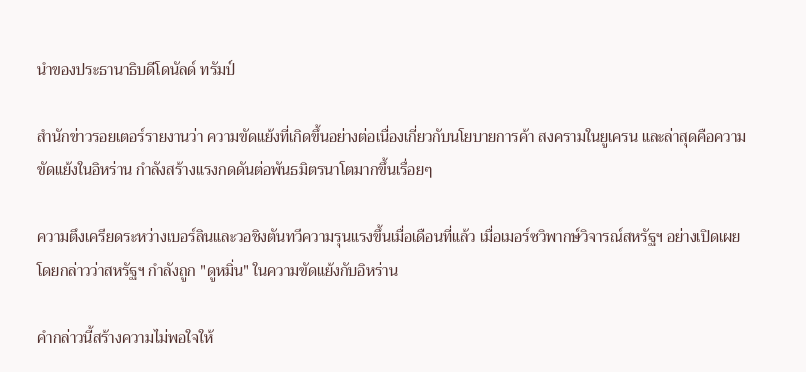นำของประธานาธิบดีโดนัลด์ ทรัมป์

สำนักข่าวรอยเตอร์รายงานว่า ความขัดแย้งที่เกิดขึ้นอย่างต่อเนื่องเกี่ยวกับนโยบายการค้า สงครามในยูเครน และล่าสุดคือความขัดแย้งในอิหร่าน กำลังสร้างแรงกดดันต่อพันธมิตรนาโตมากขึ้นเรื่อยๆ

ความตึงเครียดระหว่างเบอร์ลินและวอชิงตันทวีความรุนแรงขึ้นเมื่อเดือนที่แล้ว เมื่อเมอร์ซวิพากษ์วิจารณ์สหรัฐฯ อย่างเปิดเผย โดยกล่าวว่าสหรัฐฯ กำลังถูก "ดูหมิ่น" ในความขัดแย้งกับอิหร่าน

คำกล่าวนี้สร้างความไม่พอใจให้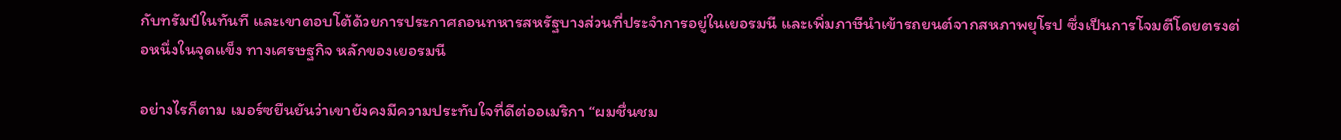กับทรัมป์ในทันที และเขาตอบโต้ด้วยการประกาศถอนทหารสหรัฐบางส่วนที่ประจำการอยู่ในเยอรมนี และเพิ่มภาษีนำเข้ารถยนต์จากสหภาพยุโรป ซึ่งเป็นการโจมตีโดยตรงต่อหนึ่งในจุดแข็ง ทางเศรษฐกิจ หลักของเยอรมนี

อย่างไรก็ตาม เมอร์ซยืนยันว่าเขายังคงมีความประทับใจที่ดีต่ออเมริกา “ผมชื่นชม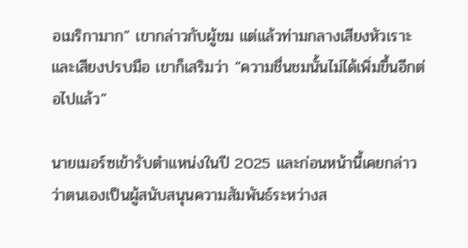อเมริกามาก” เขากล่าวกับผู้ชม แต่แล้วท่ามกลางเสียงหัวเราะและเสียงปรบมือ เขาก็เสริมว่า “ความชื่นชมนั้นไม่ได้เพิ่มขึ้นอีกต่อไปแล้ว”

นายเมอร์ซเข้ารับตำแหน่งในปี 2025 และก่อนหน้านี้เคยกล่าวว่าตนเองเป็นผู้สนับสนุนความสัมพันธ์ระหว่างส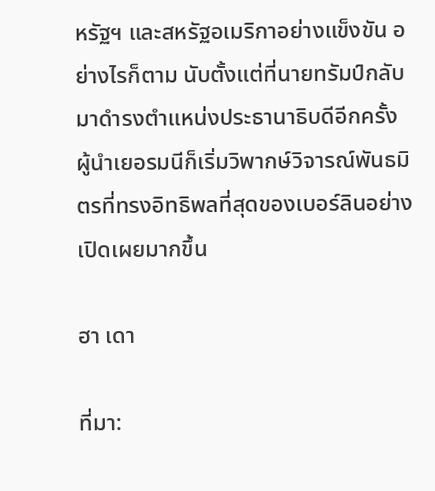หรัฐฯ และสหรัฐอเมริกาอย่างแข็งขัน อย่างไรก็ตาม นับตั้งแต่ที่นายทรัมป์กลับมาดำรงตำแหน่งประธานาธิบดีอีกครั้ง ผู้นำเยอรมนีก็เริ่มวิพากษ์วิจารณ์พันธมิตรที่ทรงอิทธิพลที่สุดของเบอร์ลินอย่างเปิดเผยมากขึ้น

ฮา เดา

ที่มา: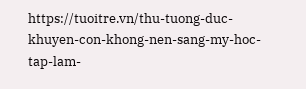https://tuoitre.vn/thu-tuong-duc-khuyen-con-khong-nen-sang-my-hoc-tap-lam-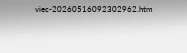viec-20260516092302962.htm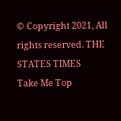© Copyright 2021, All rights reserved. THE STATES TIMES
Take Me Top